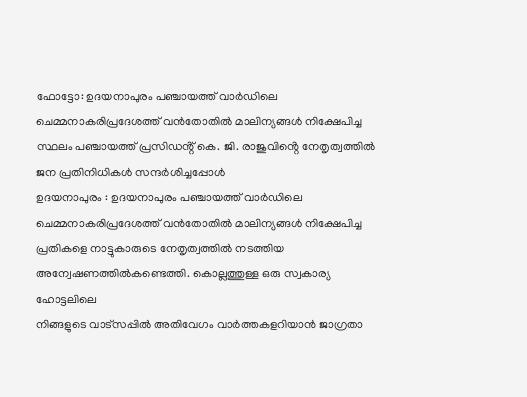ഫോട്ടോ: ഉദയനാപുരം പഞ്ചായത്ത് വാർഡിലെ ചെമ്മനാകരിപ്രദേശത്ത് വൻതോതിൽ മാലിന്യങ്ങൾ നിക്ഷേപിച്ച സ്ഥലം പഞ്ചായത്ത് പ്രസിഡൻ്റ് കെ. ജി. രാജുവിൻ്റെ നേതൃത്വത്തിൽ ജന പ്രതിനിധികൾ സന്ദർശിച്ചപ്പോൾ
ഉദയനാപുരം : ഉദയനാപുരം പഞ്ചായത്ത് വാർഡിലെ ചെമ്മനാകരിപ്രദേശത്ത് വൻതോതിൽ മാലിന്യങ്ങൾ നിക്ഷേപിച്ച പ്രതികളെ നാട്ടുകാരുടെ നേതൃത്വത്തിൽ നടത്തിയ അന്വേഷണത്തിൽകണ്ടെത്തി. കൊല്ലത്തുള്ള ഒരു സ്വകാര്യ ഹോട്ടലിലെ
നിങ്ങളുടെ വാട്സപ്പിൽ അതിവേഗം വാർത്തകളറിയാൻ ജാഗ്രതാ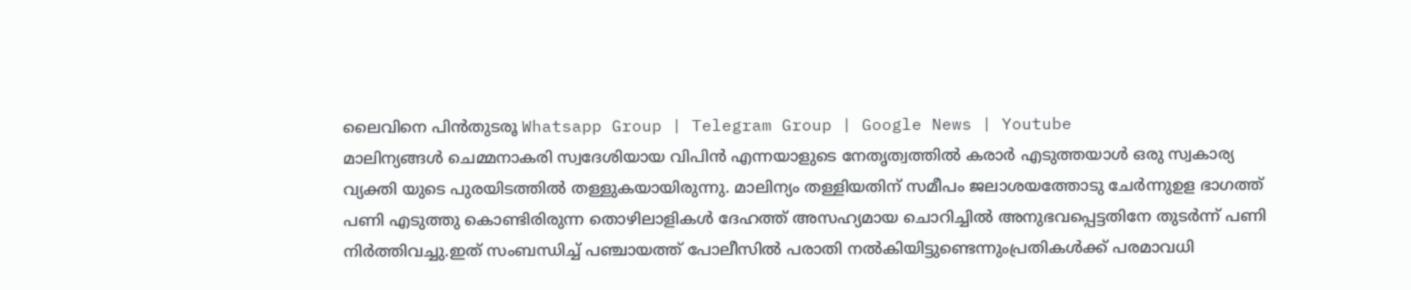ലൈവിനെ പിൻതുടരൂ Whatsapp Group | Telegram Group | Google News | Youtube
മാലിന്യങ്ങൾ ചെമ്മനാകരി സ്വദേശിയായ വിപിൻ എന്നയാളുടെ നേതൃത്വത്തിൽ കരാർ എടുത്തയാൾ ഒരു സ്വകാര്യ വ്യക്തി യുടെ പുരയിടത്തിൽ തള്ളുകയായിരുന്നു. മാലിന്യം തള്ളിയതിന് സമീപം ജലാശയത്തോടു ചേർന്നുഉള ഭാഗത്ത് പണി എടുത്തു കൊണ്ടിരിരുന്ന തൊഴിലാളികൾ ദേഹത്ത് അസഹ്യമായ ചൊറിച്ചിൽ അനുഭവപ്പെട്ടതിനേ തുടർന്ന് പണി നിർത്തിവച്ചു.ഇത് സംബന്ധിച്ച് പഞ്ചായത്ത് പോലീസിൽ പരാതി നൽകിയിട്ടുണ്ടെന്നുംപ്രതികൾക്ക് പരമാവധി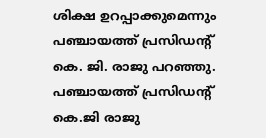ശിക്ഷ ഉറപ്പാക്കുമെന്നും പഞ്ചായത്ത് പ്രസിഡൻ്റ് കെ. ജി. രാജു പറഞ്ഞു. പഞ്ചായത്ത് പ്രസിഡൻ്റ് കെ.ജി രാജു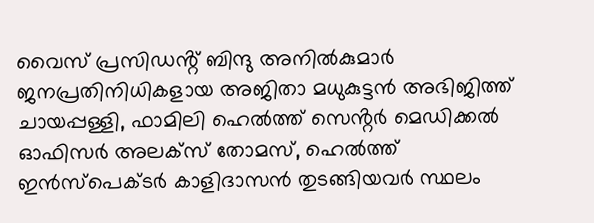വൈസ് പ്രസിഡൻ്റ് ബിന്ദു അനിൽകുമാർ ജനപ്രതിനിധികളായ അജിതാ മധുകുട്ടൻ അഭിജിത്ത് ചായപ്പള്ളി, ഫാമിലി ഹെൽത്ത് സെൻ്റർ മെഡിക്കൽ ഓഫിസർ അലക്സ് തോമസ്, ഹെൽത്ത് ഇൻസ്പെക്ടർ കാളിദാസൻ തുടങ്ങിയവർ സ്ഥലം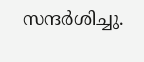സന്ദർശിച്ചു.